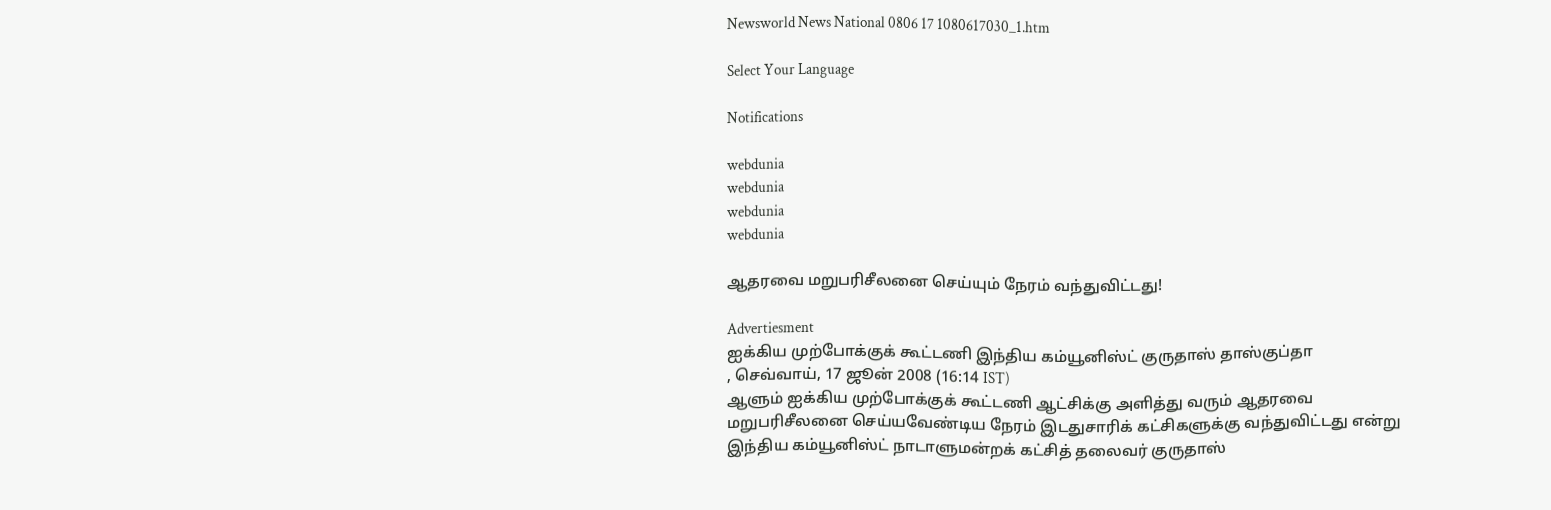Newsworld News National 0806 17 1080617030_1.htm

Select Your Language

Notifications

webdunia
webdunia
webdunia
webdunia

ஆதரவை மறுபரிசீலனை செய்யும் நேரம் வந்துவிட்டது!

Advertiesment
ஐக்கிய முற்போக்குக் கூட்டணி இந்திய கம்யூனிஸ்ட் குருதாஸ் தாஸ்குப்தா
, செவ்வாய், 17 ஜூன் 2008 (16:14 IST)
ஆளும் ஐக்கிய முற்போக்குக் கூட்டணி ஆட்சிக்கு அளித்து வரும் ஆதரவை மறுபரிசீலனை செய்யவேண்டிய நேரம் இடதுசாரிக் கட்சிகளுக்கு வந்துவிட்டது என்று இந்திய கம்யூனிஸ்ட் நாடாளுமன்றக் கட்சித் தலைவர் குருதாஸ்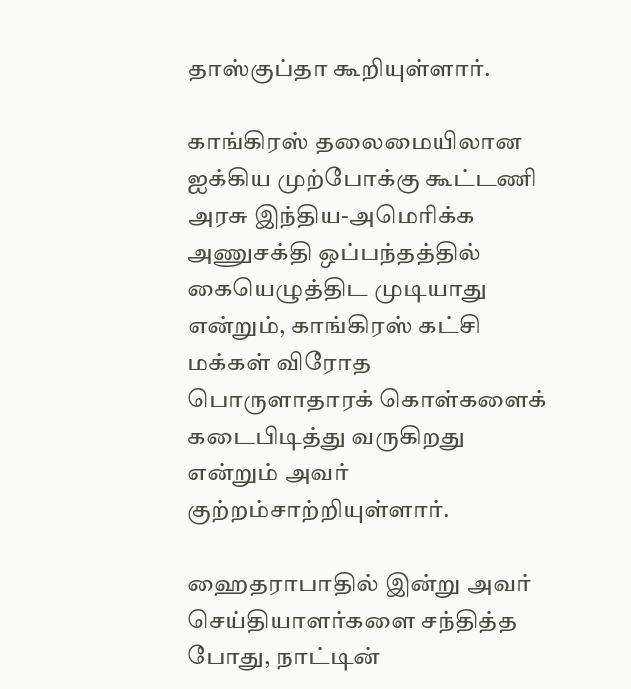தாஸ்குப்தா கூறியுள்ளார்.

காங்கிரஸ் தலைமை‌யிலான ஐக்கிய முற்போக்கு கூட்டணி அரசு இந்திய-அமெரிக்க அணுசக்தி ஒப்பந்தத்‌தி‌ல் கையெழுத்திட முடியாது என்றும், காங்கிரஸ் கட்சி மக்கள் விரோத பொருளாதாரக் கொள்களைக் கடைபிடித்து வருகிறது என்றும் அவர் குற்றம்சா‌ற்‌றியுள்ளார்.

ஹைதராபாதில் இன்று அவர் செய்தியாளர்களை சந்தித்த போது, நாட்டின்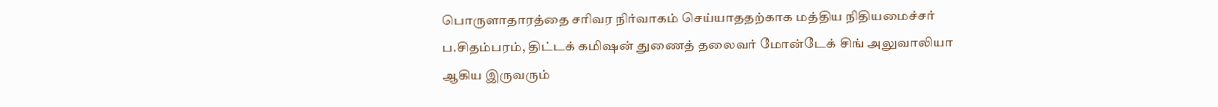பொருளாதாரத்தை சரிவர நிர்வாகம் செய்யாததற்காக மத்திய நிதியமைச்சர் ப.சிதம்பரம், திட்டக் கமிஷன் துணைத் தலைவர் மோன்டேக் சிங் அலுவாலியா ஆகிய இருவரும்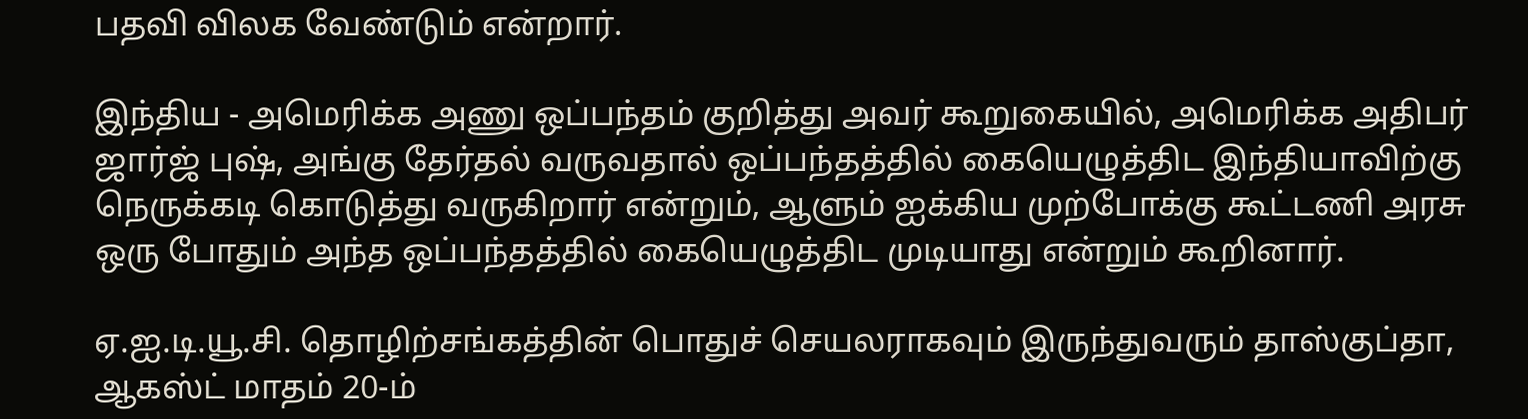பதவி விலக வேண்டும் என்றார்.

இந்திய - அமெரிக்க அணு ஒப்பந்தம் குறித்து அவர் கூறுகையில், அமெரிக்க அதிபர் ஜார்ஜ் புஷ், அங்கு தேர்தல் வருவதால் ஒப்பந்தத்தில் கையெழுத்திட இந்தியாவிற்கு நெருக்கடி கொடுத்து வருகிறார் என்றும், ஆளும் ஐக்கிய முற்போக்கு கூட்டணி அரசு ஒரு போதும் அந்த ஒப்பந்தத்தில் கையெழுத்திட முடியாது என்றும் கூறினார்.

ஏ.ஐ.டி.யூ.சி. தொழிற்சங்கத்தின் பொதுச் செயலராகவும் இருந்துவரும் தாஸ்குப்தா, ஆகஸ்ட் மாதம் 20-ம்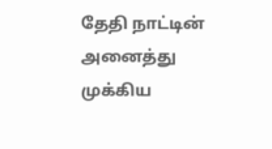தேதி நாட்டின் அனைத்து முக்கிய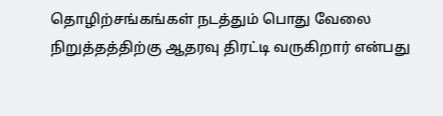தொழிற்சங்கங்கள் நடத்தும் பொது வேலை நிறுத்தத்திற்கு ஆதரவு திரட்டி வருகிறார் எ‌ன்பது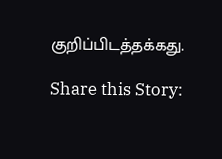கு‌றி‌ப்‌பிட‌த்த‌க்கது.

Share this Story: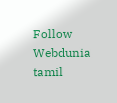Follow Webdunia tamil